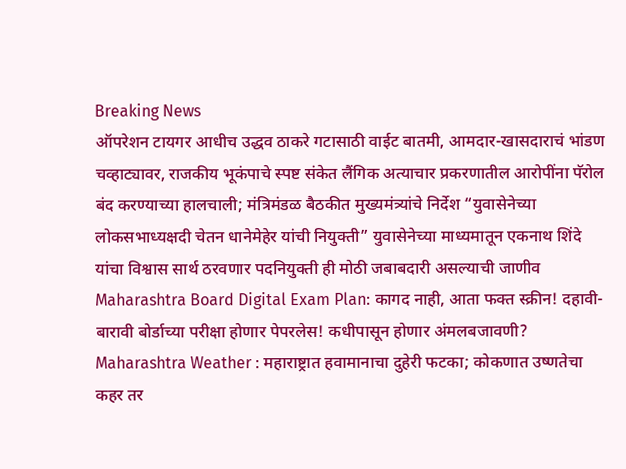Breaking News
ऑपरेशन टायगर आधीच उद्धव ठाकरे गटासाठी वाईट बातमी, आमदार-खासदाराचं भांडण चव्हाट्यावर, राजकीय भूकंपाचे स्पष्ट संकेत लैंगिक अत्याचार प्रकरणातील आरोपींना पॅरोल बंद करण्याच्या हालचाली; मंत्रिमंडळ बैठकीत मुख्यमंत्र्यांचे निर्देश “युवासेनेच्या लोकसभाध्यक्षदी चेतन धानेमेहेर यांची नियुक्ती” युवासेनेच्या माध्यमातून एकनाथ शिंदे यांचा विश्वास सार्थ ठरवणार पदनियुक्ती ही मोठी जबाबदारी असल्याची जाणीव Maharashtra Board Digital Exam Plan: कागद नाही, आता फक्त स्क्रीन! दहावी-बारावी बोर्डाच्या परीक्षा होणार पेपरलेस! कधीपासून होणार अंमलबजावणी? Maharashtra Weather : महाराष्ट्रात हवामानाचा दुहेरी फटका; कोकणात उष्णतेचा कहर तर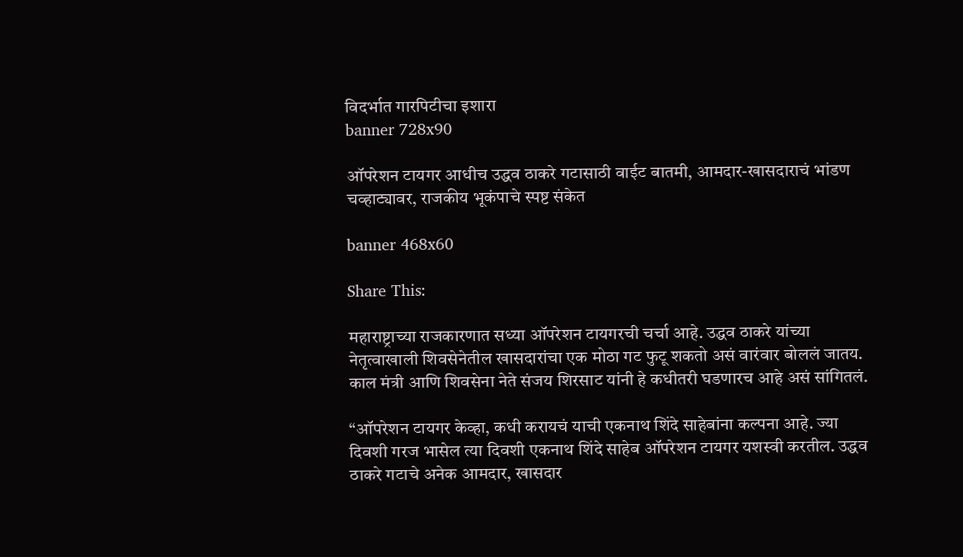विदर्भात गारपिटीचा इशारा
banner 728x90

ऑपरेशन टायगर आधीच उद्धव ठाकरे गटासाठी वाईट बातमी, आमदार-खासदाराचं भांडण चव्हाट्यावर, राजकीय भूकंपाचे स्पष्ट संकेत

banner 468x60

Share This:

महाराष्ट्राच्या राजकारणात सध्या ऑपरेशन टायगरची चर्चा आहे. उद्धव ठाकरे यांच्या नेतृत्वाखाली शिवसेनेतील खासदारांचा एक मोठा गट फुटू शकतो असं वारंवार बोललं जातय. काल मंत्री आणि शिवसेना नेते संजय शिरसाट यांनी हे कधीतरी घडणारच आहे असं सांगितलं.

“ऑपरेशन टायगर केव्हा, कधी करायचं याची एकनाथ शिंदे साहेबांना कल्पना आहे. ज्या दिवशी गरज भासेल त्या दिवशी एकनाथ शिंदे साहेब ऑपरेशन टायगर यशस्वी करतील. उद्धव ठाकरे गटाचे अनेक आमदार, खासदार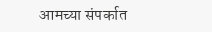आमच्या संपर्कात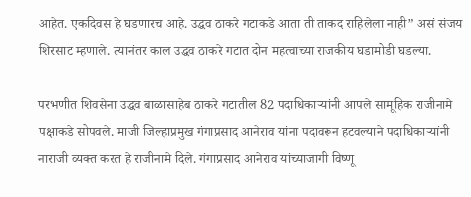आहेत. एकदिवस हे घडणारच आहे. उद्धव ठाकरे गटाकडे आता ती ताकद राहिलेला नाही” असं संजय शिरसाट म्हणाले. त्यानंतर काल उद्धव ठाकरे गटात दोन महत्वाच्या राजकीय घडामोडी घडल्या.

परभणीत शिवसेना उद्धव बाळासाहेब ठाकरे गटातील 82 पदाधिकाऱ्यांनी आपले सामूहिक राजीनामे पक्षाकडे सोपवले. माजी जिल्हाप्रमुख गंगाप्रसाद आनेराव यांना पदावरून हटवल्याने पदाधिकाऱ्यांनी नाराजी व्यक्त करत हे राजीनामे दिले. गंगाप्रसाद आनेराव यांच्याजागी विष्णू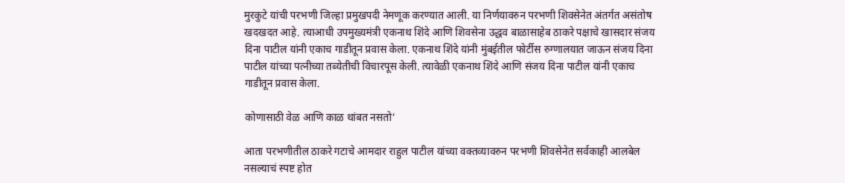मुरकुटे यांची परभणी जिल्हा प्रमुखपदी नेमणूक करण्यात आली. या निर्णयावरुन परभणी शिवसेनेत अंतर्गत असंतोष खदखदत आहे. त्याआधी उपमुख्यमंत्री एकनाथ शिंदे आणि शिवसेना उद्धव बाळासाहेब ठाकरे पक्षाचे खासदार संजय दिना पाटील यांनी एकाच गाडीतून प्रवास केला. एकनाथ शिंदे यांनी मुंबईतील फोर्टीस रुग्णालयात जाऊन संजय दिना पाटील यांच्या पत्नीच्या तब्येतीची विचारपूस केली. त्यावेळी एकनाथ शिंदे आणि संजय दिना पाटील यांनी एकाच गाडीतून प्रवास केला.

कोणासाठी वेळ आणि काळ थांबत नसतो’

आता परभणीतील ठाकरे गटाचे आमदार राहुल पाटील यांच्या वक्तव्यावरुन परभणी शिवसेनेत सर्वकाही आलबेल नसल्याचं स्पष्ट होत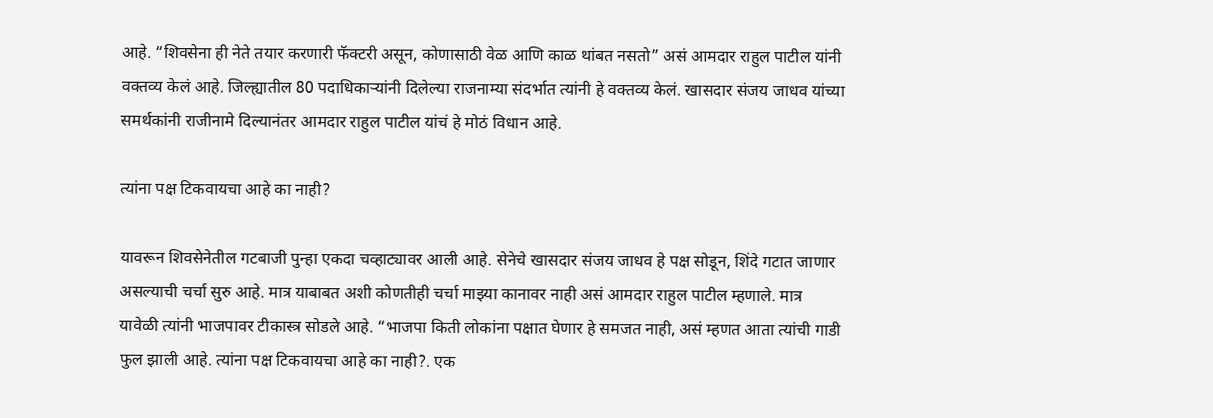आहे. “शिवसेना ही नेते तयार करणारी फॅक्टरी असून, कोणासाठी वेळ आणि काळ थांबत नसतो” असं आमदार राहुल पाटील यांनी वक्तव्य केलं आहे. जिल्ह्यातील 80 पदाधिकाऱ्यांनी दिलेल्या राजनाम्या संदर्भात त्यांनी हे वक्तव्य केलं. खासदार संजय जाधव यांच्या समर्थकांनी राजीनामे दिल्यानंतर आमदार राहुल पाटील यांचं हे मोठं विधान आहे.

त्यांना पक्ष टिकवायचा आहे का नाही?

यावरून शिवसेनेतील गटबाजी पुन्हा एकदा चव्हाट्यावर आली आहे. सेनेचे खासदार संजय जाधव हे पक्ष सोडून, शिंदे गटात जाणार असल्याची चर्चा सुरु आहे. मात्र याबाबत अशी कोणतीही चर्चा माझ्या कानावर नाही असं आमदार राहुल पाटील म्हणाले. मात्र यावेळी त्यांनी भाजपावर टीकास्त्र सोडले आहे. “भाजपा किती लोकांना पक्षात घेणार हे समजत नाही, असं म्हणत आता त्यांची गाडी फुल झाली आहे. त्यांना पक्ष टिकवायचा आहे का नाही?. एक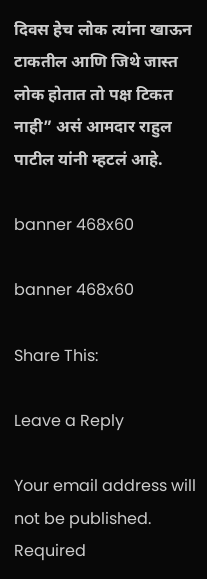दिवस हेच लोक त्यांना खाऊन टाकतील आणि जिथे जास्त लोक होतात तो पक्ष टिकत नाही” असं आमदार राहुल पाटील यांनी म्हटलं आहे.

banner 468x60

banner 468x60

Share This:

Leave a Reply

Your email address will not be published. Required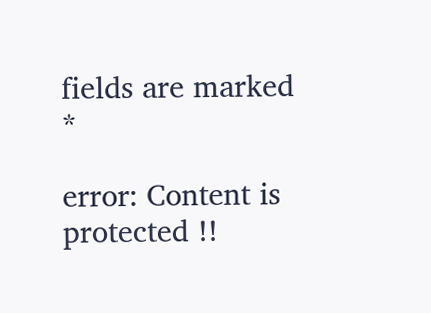fields are marked *

error: Content is protected !!